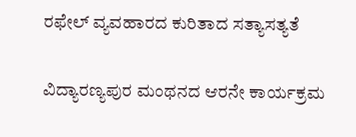ರಫೇಲ್ ವ್ಯವಹಾರದ ಕುರಿತಾದ ಸತ್ಯಾಸತ್ಯತೆ

ವಿದ್ಯಾರಣ್ಯಪುರ ಮಂಥನದ ಆರನೇ ಕಾರ್ಯಕ್ರಮ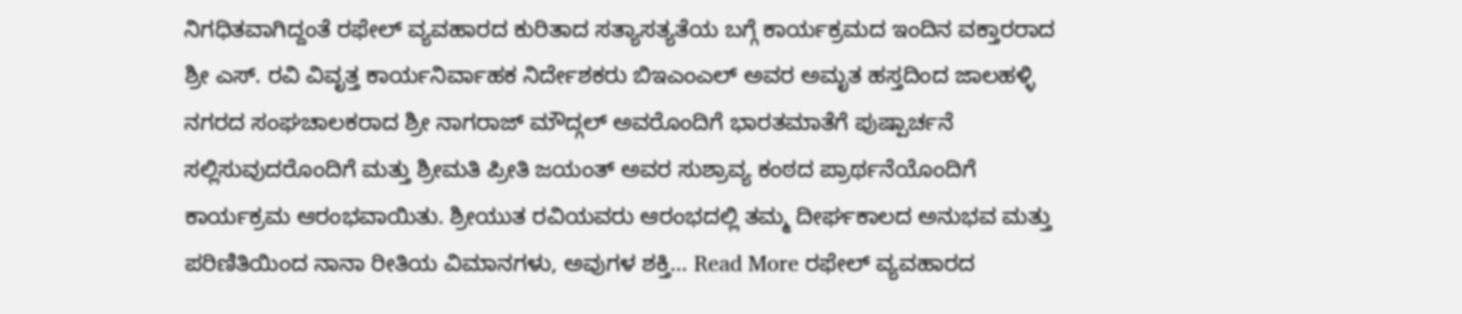ನಿಗಧಿತವಾಗಿದ್ದಂತೆ ರಫೇಲ್ ವ್ಯವಹಾರದ ಕುರಿತಾದ ಸತ್ಯಾಸತ್ಯತೆಯ ಬಗ್ಗೆ ಕಾರ್ಯಕ್ರಮದ ಇಂದಿನ ವಕ್ತಾರರಾದ ಶ್ರೀ ಎಸ್. ರವಿ ವಿವೃತ್ತ ಕಾರ್ಯನಿರ್ವಾಹಕ ನಿರ್ದೇಶಕರು ಬಿಇಎಂಎಲ್ ಅವರ ಅಮೃತ ಹಸ್ತದಿಂದ ಜಾಲಹಳ್ಳಿ ನಗರದ ಸಂಘಚಾಲಕರಾದ ಶ್ರೀ ನಾಗರಾಜ್ ಮೌದ್ಗಲ್ ಅವರೊಂದಿಗೆ ಭಾರತಮಾತೆಗೆ ಪುಷ್ಪಾರ್ಚನೆ ಸಲ್ಲಿಸುವುದರೊಂದಿಗೆ ಮತ್ತು ಶ್ರೀಮತಿ ಪ್ರೀತಿ ಜಯಂತ್ ಅವರ ಸುಶ್ರಾವ್ಯ ಕಂಠದ ಪ್ರಾರ್ಥನೆಯೊಂದಿಗೆ ಕಾರ್ಯಕ್ರಮ ಆರಂಭವಾಯಿತು. ಶ್ರೀಯುತ ರವಿಯವರು ಆರಂಭದಲ್ಲಿ ತಮ್ಮ ದೀರ್ಘಕಾಲದ ಅನುಭವ ಮತ್ತು ಪರಿಣಿತಿಯಿಂದ ನಾನಾ ರೀತಿಯ ವಿಮಾನಗಳು, ಅವುಗಳ ಶಕ್ತಿ… Read More ರಫೇಲ್ ವ್ಯವಹಾರದ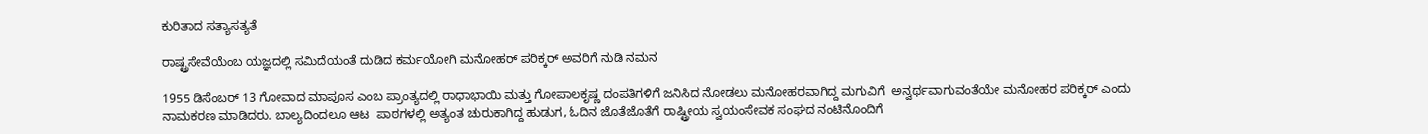ಕುರಿತಾದ ಸತ್ಯಾಸತ್ಯತೆ

ರಾಷ್ಟ್ರಸೇವೆಯೆಂಬ ಯಜ್ಞದಲ್ಲಿ ಸಮಿದೆಯಂತೆ ದುಡಿದ ಕರ್ಮಯೋಗಿ ಮನೋಹರ್ ಪರಿಕ್ಕರ್ ಅವರಿಗೆ ನುಡಿ ನಮನ

1955 ಡಿಸೆಂಬರ್ 13 ಗೋವಾದ ಮಾಪೂಸ ಎಂಬ ಪ್ರಾಂತ್ಯದಲ್ಲಿ ರಾಧಾಭಾಯಿ ಮತ್ತು ಗೋಪಾಲಕೃಷ್ಣ ದಂಪತಿಗಳಿಗೆ ಜನಿಸಿದ ನೋಡಲು ಮನೋಹರವಾಗಿದ್ದ ಮಗುವಿಗೆ  ಅನ್ವರ್ಥವಾಗುವಂತೆಯೇ ಮನೋಹರ ಪರಿಕ್ಕರ್ ಎಂದು ನಾಮಕರಣ ಮಾಡಿದರು. ಬಾಲ್ಯದಿಂದಲೂ ಆಟ  ಪಾಠಗಳಲ್ಲಿ ಅತ್ಯಂತ ಚುರುಕಾಗಿದ್ದ ಹುಡುಗ, ಓದಿನ ಜೊತೆಜೊತೆಗೆ ರಾಷ್ಟ್ರೀಯ ಸ್ವಯಂಸೇವಕ ಸಂಘದ ನಂಟಿನೊಂದಿಗೆ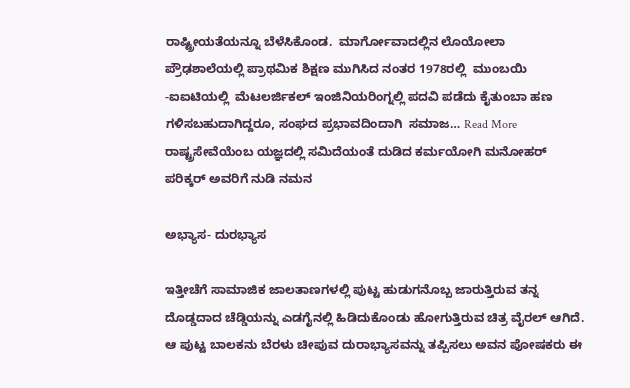ರಾಷ್ಟ್ರೀಯತೆಯನ್ನೂ ಬೆಳೆಸಿಕೊಂಡ.  ಮಾರ್ಗೋವಾದಲ್ಲಿನ ಲೊಯೋಲಾ ಪ್ರೌಢಶಾಲೆಯಲ್ಲಿ ಪ್ರಾಥಮಿಕ ಶಿಕ್ಷಣ ಮುಗಿಸಿದ ನಂತರ 1978ರಲ್ಲಿ  ಮುಂಬಯಿ -ಐಐಟಿಯಲ್ಲಿ  ಮೆಟಲರ್ಜಿಕಲ್ ಇಂಜಿನಿಯರಿಂಗ್ನಲ್ಲಿ ಪದವಿ ಪಡೆದು ಕೈತುಂಬಾ ಹಣ ಗಳಿಸಬಹುದಾಗಿದ್ದರೂ, ಸಂಘದ ಪ್ರಭಾವದಿಂದಾಗಿ  ಸಮಾಜ… Read More ರಾಷ್ಟ್ರಸೇವೆಯೆಂಬ ಯಜ್ಞದಲ್ಲಿ ಸಮಿದೆಯಂತೆ ದುಡಿದ ಕರ್ಮಯೋಗಿ ಮನೋಹರ್ ಪರಿಕ್ಕರ್ ಅವರಿಗೆ ನುಡಿ ನಮನ

ಅಭ್ಯಾಸ- ದುರಭ್ಯಾಸ

ಇತ್ತೀಚೆಗೆ ಸಾಮಾಜಿಕ ಜಾಲತಾಣಗಳಲ್ಲಿ ಪುಟ್ಟ ಹುಡುಗನೊಬ್ಬ ಜಾರುತ್ತಿರುವ ತನ್ನ ದೊಡ್ಡದಾದ ಚೆಡ್ಡಿಯನ್ನು ಎಡಗೈನಲ್ಲಿ ಹಿಡಿದುಕೊಂಡು ಹೋಗುತ್ತಿರುವ ಚಿತ್ರ ವೈರಲ್ ಆಗಿದೆ. ಆ ಪುಟ್ಟ ಬಾಲಕನು ಬೆರಳು ಚೀಪುವ ದುರಾಭ್ಯಾಸವನ್ನು ತಪ್ಪಿಸಲು ಅವನ ಪೋಷಕರು ಈ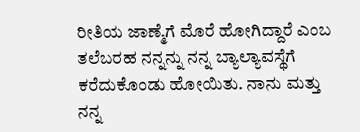ರೀತಿಯ ಜಾಣ್ಮೆಗೆ ಮೊರೆ ಹೋಗಿದ್ದಾರೆ ಎಂಬ ತಲೆಬರಹ ನನ್ನನ್ನು ನನ್ನ ಬ್ಯಾಲ್ಯಾವಸ್ಥೆಗೆ ಕರೆದುಕೊಂಡು ಹೋಯಿತು. ನಾನು ಮತ್ತು ನನ್ನ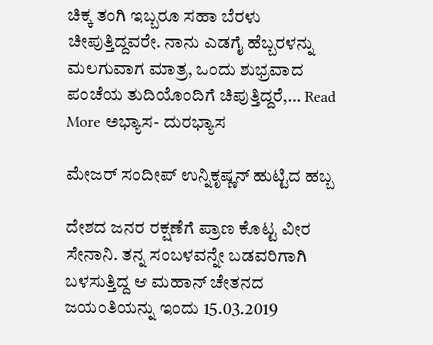ಚಿಕ್ಕ ತಂಗಿ ಇಬ್ಬರೂ ಸಹಾ ಬೆರಳು ಚೀಪುತ್ತಿದ್ದವರೇ. ನಾನು ಎಡಗೈ ಹೆಬ್ಬರಳನ್ನು ಮಲಗುವಾಗ ಮಾತ್ರ, ಒಂದು ಶುಭ್ರವಾದ ಪಂಚೆಯ ತುದಿಯೊಂದಿಗೆ ಚಿಪುತ್ತಿದ್ದರೆ,… Read More ಅಭ್ಯಾಸ- ದುರಭ್ಯಾಸ

ಮೇಜರ್ ಸಂದೀಪ್ ಉನ್ನಿಕೃಷ್ಣನ್ ಹುಟ್ಟಿದ ಹಬ್ಬ

ದೇಶದ ಜನರ ರಕ್ಷಣೆಗೆ ಪ್ರಾಣ ಕೊಟ್ಟ ವೀರ ಸೇನಾನಿ. ತನ್ನ ಸಂಬಳವನ್ನೇ ಬಡವರಿಗಾಗಿ ಬಳಸುತ್ತಿದ್ದ ಆ ಮಹಾನ್ ಚೇತನದ ಜಯಂತಿಯನ್ನು ಇಂದು 15.03.2019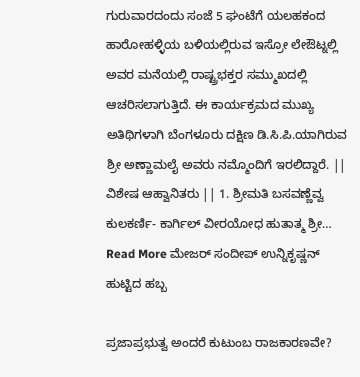ಗುರುವಾರದಂದು ಸಂಜೆ 5 ಘಂಟೆಗೆ ಯಲಹಕಂದ ಹಾರೋಹಳ್ಳಿಯ ಬಳಿಯಲ್ಲಿರುವ ಇಸ್ರೋ ಲೇಔಟ್ನಲ್ಲಿ ಅವರ ಮನೆಯಲ್ಲಿ ರಾಷ್ಟ್ರಭಕ್ತರ ಸಮ್ಮುಖದಲ್ಲಿ ಆಚರಿಸಲಾಗುತ್ತಿದೆ. ಈ ಕಾರ್ಯಕ್ರಮದ ಮುಖ್ಯ ಅತಿಥಿಗಳಾಗಿ ಬೆಂಗಳೂರು ದಕ್ಷಿಣ ಡಿ.ಸಿ.ಪಿ.ಯಾಗಿರುವ ಶ್ರೀ ಅಣ್ಣಾಮಲೈ ಅವರು ನಮ್ಮೊಂದಿಗೆ ಇರಲಿದ್ದಾರೆ. || ವಿಶೇಷ ಆಹ್ವಾನಿತರು || 1. ಶ್ರೀಮತಿ ಬಸವಣ್ಣೆವ್ವ ಕುಲಕರ್ಣಿ- ಕಾರ್ಗಿಲ್ ವೀರಯೋಧ ಹುತಾತ್ಮ ಶ್ರೀ… Read More ಮೇಜರ್ ಸಂದೀಪ್ ಉನ್ನಿಕೃಷ್ಣನ್ ಹುಟ್ಟಿದ ಹಬ್ಬ

ಪ್ರಜಾಪ್ರಭುತ್ವ ಅಂದರೆ ಕುಟುಂಬ ರಾಜಕಾರಣವೇ?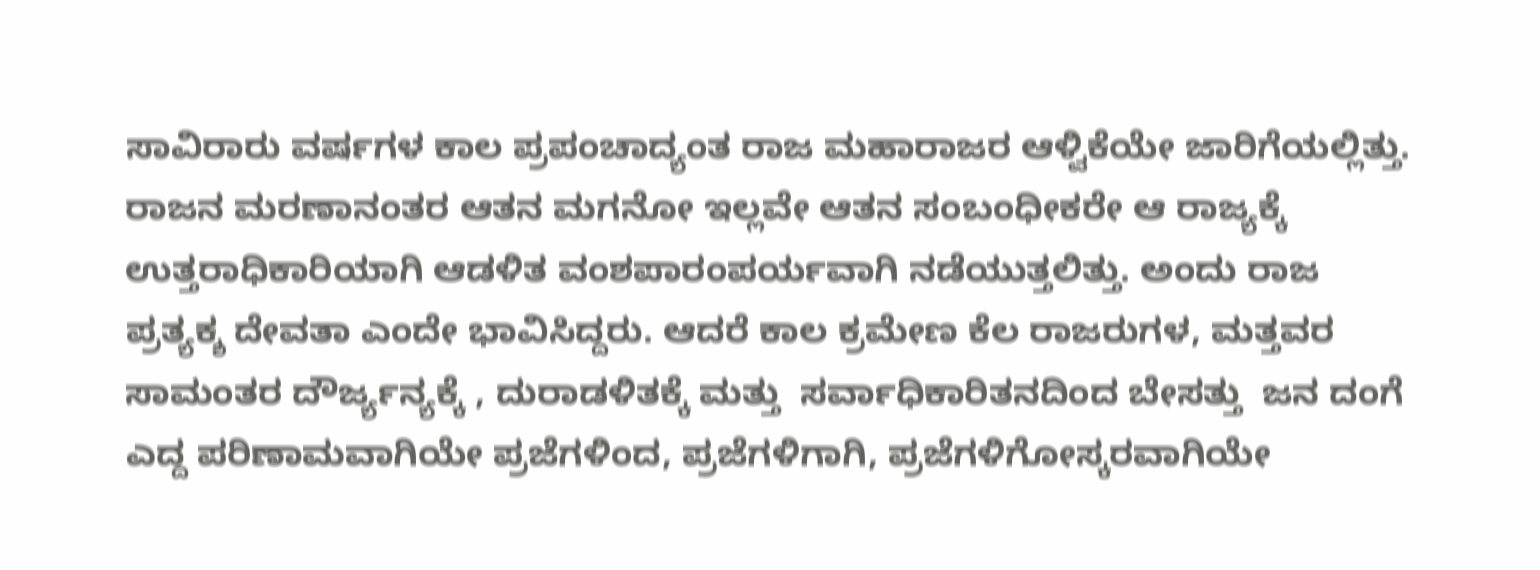ಸಾವಿರಾರು ವರ್ಷಗಳ ಕಾಲ ಪ್ರಪಂಚಾದ್ಯಂತ ರಾಜ ಮಹಾರಾಜರ ಆಳ್ವಿಕೆಯೇ ಜಾರಿಗೆಯಲ್ಲಿತ್ತು. ರಾಜನ ಮರಣಾನಂತರ ಆತನ ಮಗನೋ ಇಲ್ಲವೇ ಆತನ ಸಂಬಂಧೀಕರೇ ಆ ರಾಜ್ಯಕ್ಕೆ  ಉತ್ತರಾಧಿಕಾರಿಯಾಗಿ ಆಡಳಿತ ವಂಶಪಾರಂಪರ್ಯವಾಗಿ ನಡೆಯುತ್ತಲಿತ್ತು. ಅಂದು ರಾಜ ಪ್ರತ್ಯಕ್ಶ ದೇವತಾ ಎಂದೇ ಭಾವಿಸಿದ್ದರು. ಆದರೆ ಕಾಲ ಕ್ರಮೇಣ ಕೆಲ ರಾಜರುಗಳ, ಮತ್ತವರ ಸಾಮಂತರ ದೌರ್ಜ್ಯನ್ಯಕ್ಕೆ , ದುರಾಡಳಿತಕ್ಕೆ ಮತ್ತು  ಸರ್ವಾಧಿಕಾರಿತನದಿಂದ ಬೇಸತ್ತು  ಜನ ದಂಗೆ ಎದ್ದ ಪರಿಣಾಮವಾಗಿಯೇ ಪ್ರಜೆಗಳಿಂದ, ಪ್ರಜೆಗಳಿಗಾಗಿ, ಪ್ರಜೆಗಳಿಗೋಸ್ಕರವಾಗಿಯೇ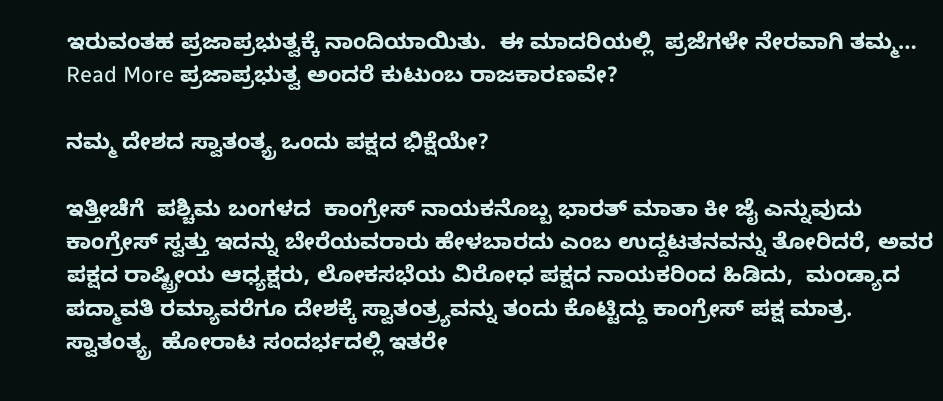ಇರುವಂತಹ ಪ್ರಜಾಪ್ರಭುತ್ವಕ್ಕೆ ನಾಂದಿಯಾಯಿತು.  ಈ ಮಾದರಿಯಲ್ಲಿ  ಪ್ರಜೆಗಳೇ ನೇರವಾಗಿ ತಮ್ಮ… Read More ಪ್ರಜಾಪ್ರಭುತ್ವ ಅಂದರೆ ಕುಟುಂಬ ರಾಜಕಾರಣವೇ?

ನಮ್ಮ ದೇಶದ ಸ್ವಾತಂತ್ಯ್ರ ಒಂದು ಪಕ್ಷದ ಭಿಕ್ಷೆಯೇ?

ಇತ್ತೀಚೆಗೆ  ಪಶ್ಚಿಮ ಬಂಗಳದ  ಕಾಂಗ್ರೇಸ್ ನಾಯಕನೊಬ್ಬ ಭಾರತ್ ಮಾತಾ ಕೀ ಜೈ ಎನ್ನುವುದು ಕಾಂಗ್ರೇಸ್ ಸ್ವತ್ತು ಇದನ್ನು ಬೇರೆಯವರಾರು ಹೇಳಬಾರದು ಎಂಬ ಉದ್ದಟತನವನ್ನು ತೋರಿದರೆ, ಅವರ ಪಕ್ಷದ ರಾಷ್ಟ್ರೀಯ ಆಧ್ಯಕ್ಷರು, ಲೋಕಸಭೆಯ ವಿರೋಧ ಪಕ್ಷದ ನಾಯಕರಿಂದ ಹಿಡಿದು,  ಮಂಡ್ಯಾದ ಪದ್ಮಾವತಿ ರಮ್ಯಾವರೆಗೂ ದೇಶಕ್ಕೆ ಸ್ವಾತಂತ್ರ್ಯವನ್ನು ತಂದು ಕೊಟ್ಟಿದ್ದು ಕಾಂಗ್ರೇಸ್ ಪಕ್ಷ ಮಾತ್ರ.  ಸ್ವಾತಂತ್ಯ್ರ  ಹೋರಾಟ ಸಂದರ್ಭದಲ್ಲಿ ಇತರೇ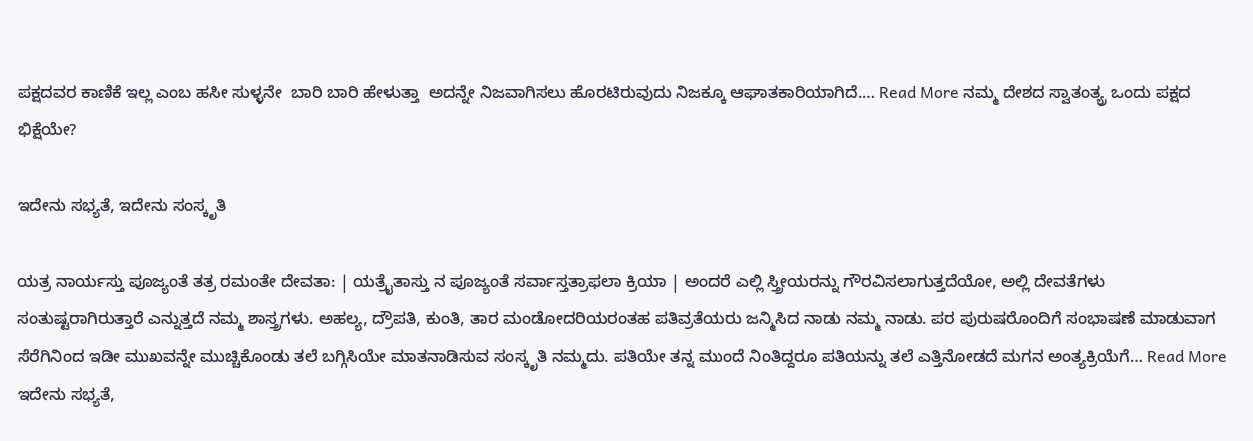ಪಕ್ಷದವರ ಕಾಣಿಕೆ ಇಲ್ಲ ಎಂಬ ಹಸೀ ಸುಳ್ಳನೇ  ಬಾರಿ ಬಾರಿ ಹೇಳುತ್ತಾ  ಅದನ್ನೇ ನಿಜವಾಗಿಸಲು ಹೊರಟಿರುವುದು ನಿಜಕ್ಕೂ ಆಘಾತಕಾರಿಯಾಗಿದೆ.… Read More ನಮ್ಮ ದೇಶದ ಸ್ವಾತಂತ್ಯ್ರ ಒಂದು ಪಕ್ಷದ ಭಿಕ್ಷೆಯೇ?

ಇದೇನು ಸಭ್ಯತೆ, ಇದೇನು ಸಂಸ್ಕೃತಿ

ಯತ್ರ ನಾರ್ಯಸ್ತು ಪೂಜ್ಯಂತೆ ತತ್ರ ರಮಂತೇ ದೇವತಾ: | ಯತ್ರೈತಾಸ್ತು ನ ಪೂಜ್ಯಂತೆ ಸರ್ವಾಸ್ತತ್ರಾಫಲಾ ಕ್ರಿಯಾ | ಅಂದರೆ ಎಲ್ಲಿ ಸ್ತ್ರೀಯರನ್ನು ಗೌರವಿಸಲಾಗುತ್ತದೆಯೋ, ಅಲ್ಲಿ ದೇವತೆಗಳು ಸಂತುಷ್ಟರಾಗಿರುತ್ತಾರೆ ಎನ್ನುತ್ತದೆ ನಮ್ಮ ಶಾಸ್ತ್ರಗಳು. ಅಹಲ್ಯ, ದ್ರೌಪತಿ, ಕುಂತಿ, ತಾರ ಮಂಡೋದರಿಯರಂತಹ ಪತಿವ್ರತೆಯರು ಜನ್ಮಿಸಿದ ನಾಡು ನಮ್ಮ ನಾಡು. ಪರ ಪುರುಷರೊಂದಿಗೆ ಸಂಭಾಷಣೆ ಮಾಡುವಾಗ ಸೆರೆಗಿನಿಂದ ಇಡೀ ಮುಖವನ್ನೇ ಮುಚ್ಚಿಕೊಂಡು ತಲೆ ಬಗ್ಗಿಸಿಯೇ ಮಾತನಾಡಿಸುವ ಸಂಸ್ಕೃತಿ ನಮ್ಮದು. ಪತಿಯೇ ತನ್ನ ಮುಂದೆ ನಿಂತಿದ್ದರೂ ಪತಿಯನ್ನು ತಲೆ ಎತ್ತಿನೋಡದೆ ಮಗನ ಅಂತ್ಯಕ್ರಿಯೆಗೆ… Read More ಇದೇನು ಸಭ್ಯತೆ,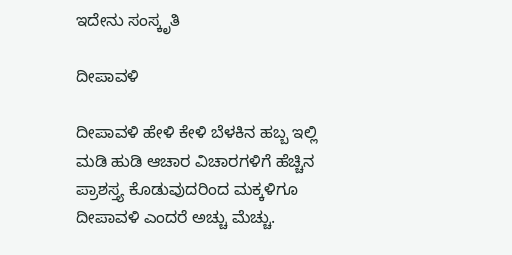ಇದೇನು ಸಂಸ್ಕೃತಿ

ದೀಪಾವಳಿ

ದೀಪಾವಳಿ ಹೇಳಿ ಕೇಳಿ ಬೆಳಕಿನ ಹಬ್ಬ ಇಲ್ಲಿ ಮಡಿ ಹುಡಿ ಆಚಾರ ವಿಚಾರಗಳಿಗೆ ಹೆಚ್ಚಿನ ಪ್ರಾಶಸ್ತ್ಯ ಕೊಡುವುದರಿಂದ ಮಕ್ಕಳಿಗೂ ದೀಪಾವಳಿ ಎಂದರೆ ಅಚ್ಚು ಮೆಚ್ಚು.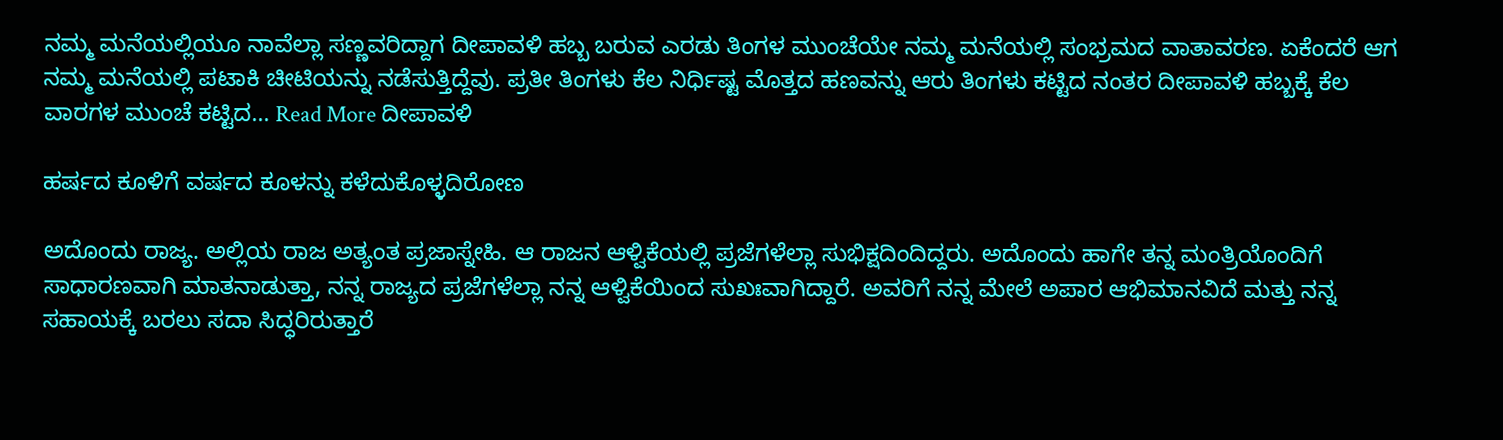ನಮ್ಮ ಮನೆಯಲ್ಲಿಯೂ ನಾವೆಲ್ಲಾ ಸಣ್ಣವರಿದ್ದಾಗ ದೀಪಾವಳಿ ಹಬ್ಬ ಬರುವ ಎರಡು ತಿಂಗಳ ಮುಂಚೆಯೇ ನಮ್ಮ ಮನೆಯಲ್ಲಿ ಸಂಭ್ರಮದ ವಾತಾವರಣ. ಏಕೆಂದರೆ ಆಗ ನಮ್ಮ ಮನೆಯಲ್ಲಿ ಪಟಾಕಿ ಚೀಟಿಯನ್ನು ನಡೆಸುತ್ತಿದ್ದೆವು. ಪ್ರತೀ ತಿಂಗಳು ಕೆಲ ನಿರ್ಧಿಷ್ಟ ಮೊತ್ತದ ಹಣವನ್ನು ಆರು ತಿಂಗಳು ಕಟ್ಟಿದ ನಂತರ ದೀಪಾವಳಿ ಹಬ್ಬಕ್ಕೆ ಕೆಲ ವಾರಗಳ ಮುಂಚೆ ಕಟ್ಟಿದ… Read More ದೀಪಾವಳಿ

ಹರ್ಷದ ಕೂಳಿಗೆ ವರ್ಷದ ಕೂಳನ್ನು ಕಳೆದುಕೊಳ್ಳದಿರೋಣ

ಅದೊಂದು ರಾಜ್ಯ. ಅಲ್ಲಿಯ ರಾಜ ಅತ್ಯಂತ ಪ್ರಜಾಸ್ನೇಹಿ. ಆ ರಾಜನ ಆಳ್ವಿಕೆಯಲ್ಲಿ ಪ್ರಜೆಗಳೆಲ್ಲಾ ಸುಭಿಕ್ಷದಿಂದಿದ್ದರು. ಅದೊಂದು ಹಾಗೇ ತನ್ನ ಮಂತ್ರಿಯೊಂದಿಗೆ ಸಾಧಾರಣವಾಗಿ ಮಾತನಾಡುತ್ತಾ, ನನ್ನ ರಾಜ್ಯದ ಪ್ರಜೆಗಳೆಲ್ಲಾ ನನ್ನ ಆಳ್ವಿಕೆಯಿಂದ ಸುಖಃವಾಗಿದ್ದಾರೆ. ಅವರಿಗೆ ನನ್ನ ಮೇಲೆ ಅಪಾರ ಆಭಿಮಾನವಿದೆ ಮತ್ತು ನನ್ನ ಸಹಾಯಕ್ಕೆ ಬರಲು ಸದಾ ಸಿದ್ಧರಿರುತ್ತಾರೆ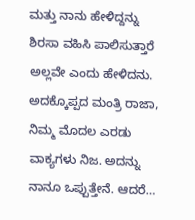ಮತ್ತು ನಾನು ಹೇಳಿದ್ದನ್ನು ಶಿರಸಾ ವಹಿಸಿ ಪಾಲಿಸುತ್ತಾರೆ ಅಲ್ಲವೇ ಎಂದು ಹೇಳಿದನು. ಅದಕ್ಕೊಪ್ಪದ ಮಂತ್ರಿ ರಾಜಾ, ನಿಮ್ಮ ಮೊದಲ ಎರಡು ವಾಕ್ಯಗಳು ನಿಜ. ಅದನ್ನು ನಾನೂ ಒಪ್ಪುತ್ತೇನೆ. ಆದರೆ…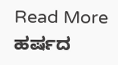Read More ಹರ್ಷದ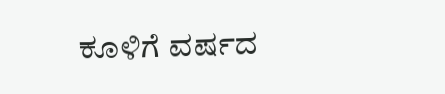ಕೂಳಿಗೆ ವರ್ಷದ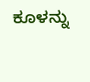ಕೂಳನ್ನು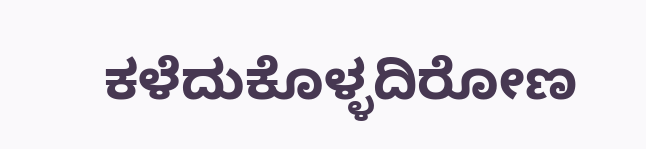ಕಳೆದುಕೊಳ್ಳದಿರೋಣ